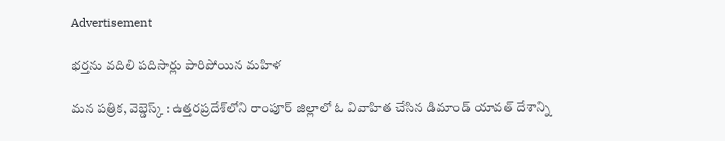Advertisement

భర్తను వదిలి పదిసార్లు పారిపోయిన మహిళ

మన పత్రిక, వెబ్డెస్క్ : ఉత్తరప్రదేశ్‌లోని రాంపూర్ జిల్లాలో ఓ వివాహిత చేసిన డిమాండ్ యావత్ దేశాన్ని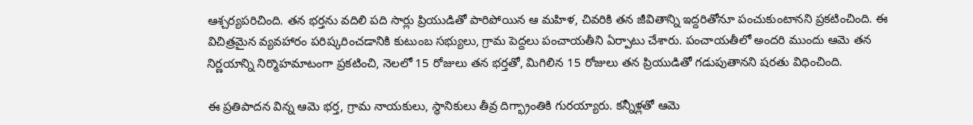ఆశ్చర్యపరిచింది. తన భర్తను వదిలి పది సార్లు ప్రియుడితో పారిపోయిన ఆ మహిళ, చివరికి తన జీవితాన్ని ఇద్దరితోనూ పంచుకుంటానని ప్రకటించింది. ఈ విచిత్రమైన వ్యవహారం పరిష్కరించడానికి కుటుంబ సభ్యులు, గ్రామ పెద్దలు పంచాయతీని ఏర్పాటు చేశారు. పంచాయతీలో అందరి ముందు ఆమె తన నిర్ణయాన్ని నిర్మొహమాటంగా ప్రకటించి, నెలలో 15 రోజులు తన భర్తతో, మిగిలిన 15 రోజులు తన ప్రియుడితో గడుపుతానని షరతు విధించింది.

ఈ ప్రతిపాదన విన్న ఆమె భర్త, గ్రామ నాయకులు, స్థానికులు తీవ్ర దిగ్భ్రాంతికి గురయ్యారు. కన్నీళ్లతో ఆమె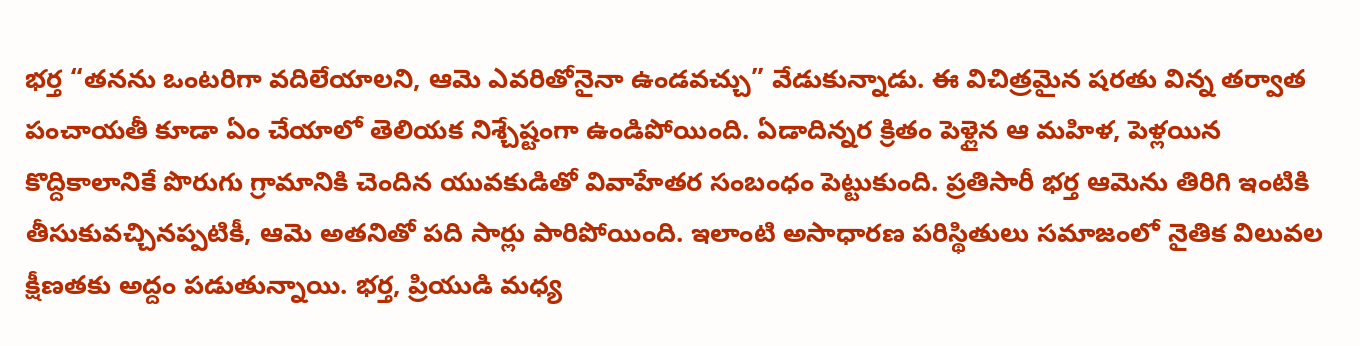భర్త “తనను ఒంటరిగా వదిలేయాలని, ఆమె ఎవరితోనైనా ఉండవచ్చు” వేడుకున్నాడు. ఈ విచిత్రమైన షరతు విన్న తర్వాత పంచాయతీ కూడా ఏం చేయాలో తెలియక నిశ్చేష్టంగా ఉండిపోయింది. ఏడాదిన్నర క్రితం పెళ్లైన ఆ మహిళ, పెళ్లయిన కొద్దికాలానికే పొరుగు గ్రామానికి చెందిన యువకుడితో వివాహేతర సంబంధం పెట్టుకుంది. ప్రతిసారీ భర్త ఆమెను తిరిగి ఇంటికి తీసుకువచ్చినప్పటికీ, ఆమె అతనితో పది సార్లు పారిపోయింది. ఇలాంటి అసాధారణ పరిస్థితులు సమాజంలో నైతిక విలువల క్షీణతకు అద్దం పడుతున్నాయి. భర్త, ప్రియుడి మధ్య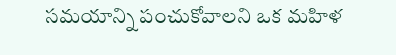సమయాన్ని పంచుకోవాలని ఒక మహిళ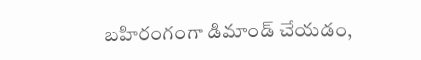బహిరంగంగా డిమాండ్ చేయడం,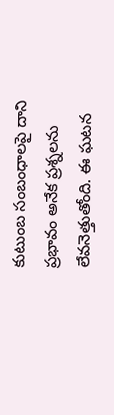కుటుంబ సంబంధాలపై దాని ప్రభావం అనేక ప్రశ్నలను లేవనెత్తుతోంది. ఈ ఘటన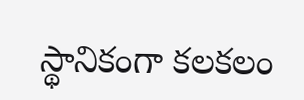స్థానికంగా కలకలం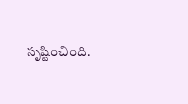సృష్టించింది.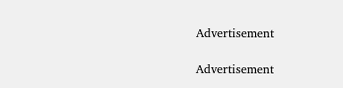Advertisement

Advertisement